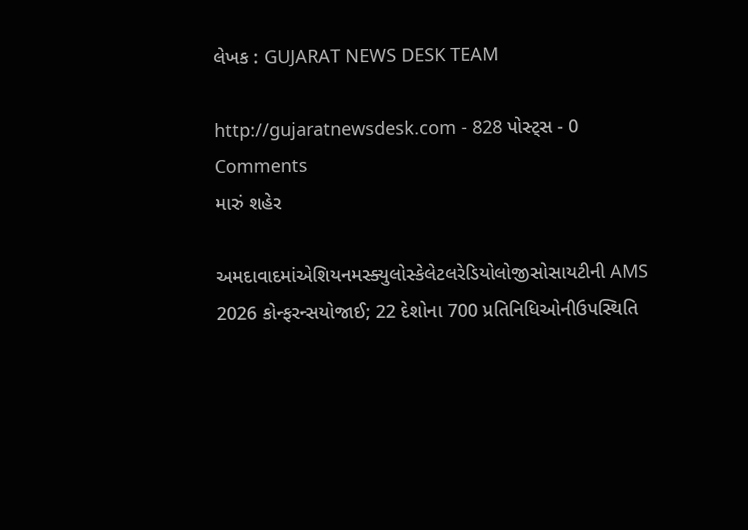લેખક : GUJARAT NEWS DESK TEAM

http://gujaratnewsdesk.com - 828 પોસ્ટ્સ - 0 Comments
મારું શહેર

અમદાવાદમાંએશિયનમસ્ક્યુલોસ્કેલેટલરેડિયોલોજીસોસાયટીની AMS 2026 કોન્ફરન્સયોજાઈ; 22 દેશોના 700 પ્રતિનિધિઓનીઉપસ્થિતિ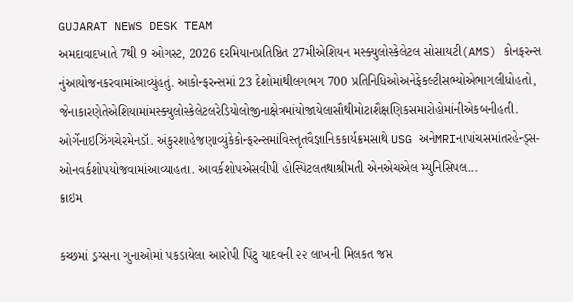GUJARAT NEWS DESK TEAM
અમદાવાદખાતે 7થી 9 ઓગસ્ટ, 2026 દરમિયાનપ્રતિષ્ઠિત 27મીએશિયન મસ્ક્યુલોસ્કેલેટલ સોસાયટી(AMS) કોનફરન્સ નુંઆયોજનકરવામાંઆવ્યુંહતું. આકોન્ફરન્સમાં 23 દેશોમાંથીલગભગ 700 પ્રતિનિધિઓઅનેફેકલ્ટીસભ્યોએભાગલીધોહતો, જેનાકારણેતેએશિયામાંમસ્ક્યુલોસ્કેલેટલરેડિયોલોજીનાક્ષેત્રમાંયોજાયેલાસૌથીમોટાશૈક્ષણિકસમારોહોમાંનીએકબનીહતી. ઓર્ગેનાઇઝિંગચેરમેનડૉ. અંકુરશાહેજણાવ્યુંકેકોન્ફરન્સમાંવિસ્તૃતવૈજ્ઞાનિકકાર્યક્રમસાથે USG અનેMRIનાપાંચસમાંતરહેન્ડ્સ-ઓનવર્કશોપયોજવામાંઆવ્યાહતા. આવર્કશોપએસવીપી હોસ્પિટલતથાશ્રીમતી એનએચએલ મ્યુનિસિપલ...
ક્રાઇમ

કચ્છમાં ડ્રગ્સના ગુનાઓમાં પકડાયેલા આરોપી પિંટુ યાદવની ૨૨ લાખની મિલકત જપ્ત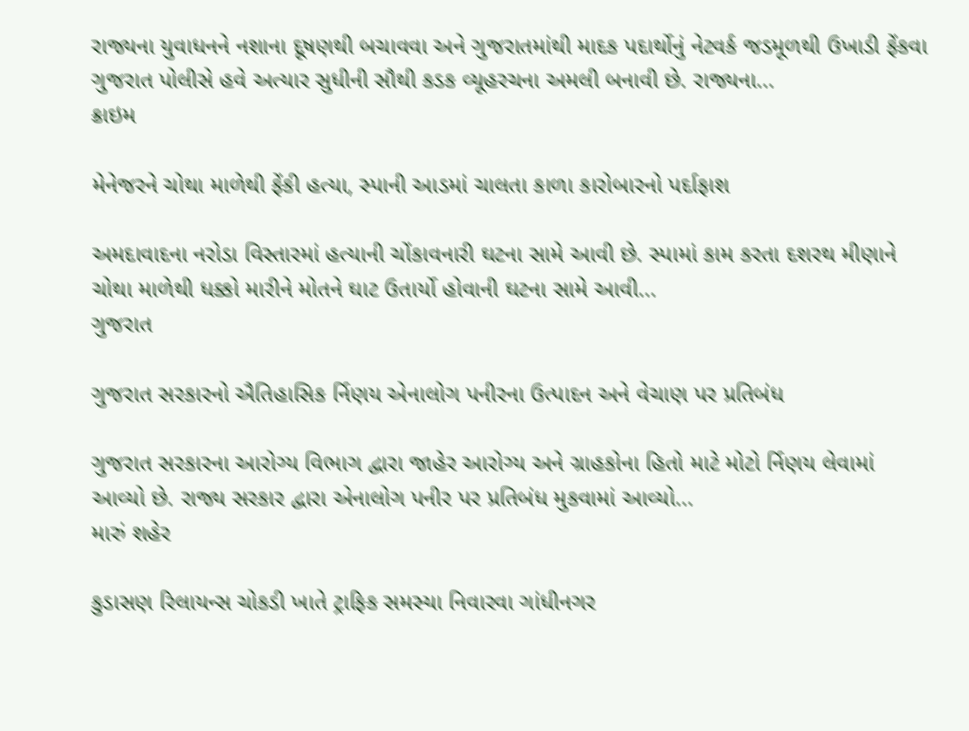રાજ્યના યુવાધનને નશાના દૂષણથી બચાવવા અને ગુજરાતમાંથી માદક પદાર્થોનું નેટવર્ક જડમૂળથી ઉખાડી ફેંકવા ગુજરાત પોલીસે હવે અત્યાર સુધીની સૌથી કડક વ્યૂહરચના અમલી બનાવી છે. રાજ્યના...
ક્રાઇમ

મેનેજરને ચોથા માળેથી ફેંકી હત્યા, સ્પાની આડમાં ચાલતા કાળા કારોબારનો પર્દાફાશ

અમદાવાદના નરોડા વિસ્તારમાં હત્યાની ચોંકાવનારી ઘટના સામે આવી છે. સ્પામાં કામ કરતા દશરથ મીણાને ચોથા માળેથી ધક્કો મારીને મોતને ઘાટ ઉતાર્યો હોવાની ઘટના સામે આવી...
ગુજરાત

ગુજરાત સરકારનો ઐતિહાસિક ર્નિણય એનાલોગ પનીરના ઉત્પાદન અને વેચાણ પર પ્રતિબંધ

ગુજરાત સરકારના આરોગ્ય વિભાગ દ્વારા જાહેર આરોગ્ય અને ગ્રાહકોના હિતો માટે મોટો ર્નિણય લેવામાં આવ્યો છે. રાજ્ય સરકાર દ્વારા એનાલોગ પનીર પર પ્રતિબંધ મુકવામાં આવ્યો...
મારું શહેર

કુડાસણ રિલાયન્સ ચોકડી ખાતે ટ્રાફિક સમસ્યા નિવારવા ગાંધીનગર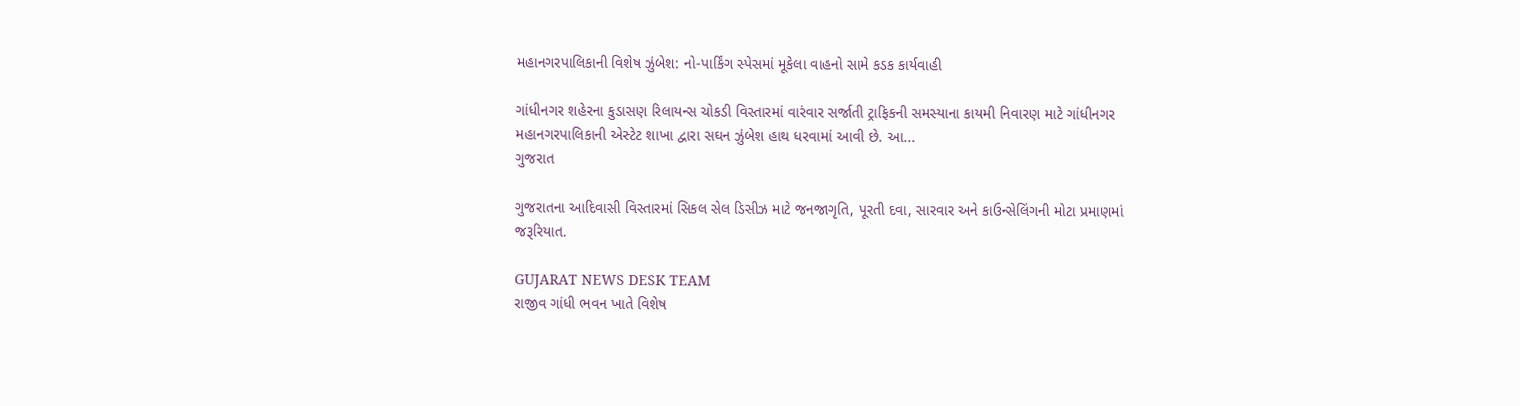મહાનગરપાલિકાની વિશેષ ઝુંબેશ: નો-પાર્કિંગ સ્પેસમાં મૂકેલા વાહનો સામે કડક કાર્યવાહી

ગાંધીનગર શહેરના કુડાસણ રિલાયન્સ ચોકડી વિસ્તારમાં વારંવાર સર્જાતી ટ્રાફિકની સમસ્યાના કાયમી નિવારણ માટે ગાંધીનગર મહાનગરપાલિકાની એસ્ટેટ શાખા દ્વારા સઘન ઝુંબેશ હાથ ધરવામાં આવી છે. આ...
ગુજરાત

ગુજરાતના આદિવાસી વિસ્તારમાં સિકલ સેલ ડિસીઝ માટે જનજાગૃતિ, પૂરતી દવા, સારવાર અને કાઉન્સેલિંગની મોટા પ્રમાણમાં જરૂરિયાત.

GUJARAT NEWS DESK TEAM
રાજીવ ગાંધી ભવન ખાતે વિશેષ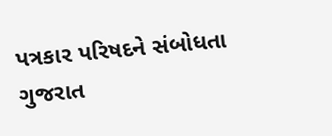પત્રકાર પરિષદને સંબોધતા ગુજરાત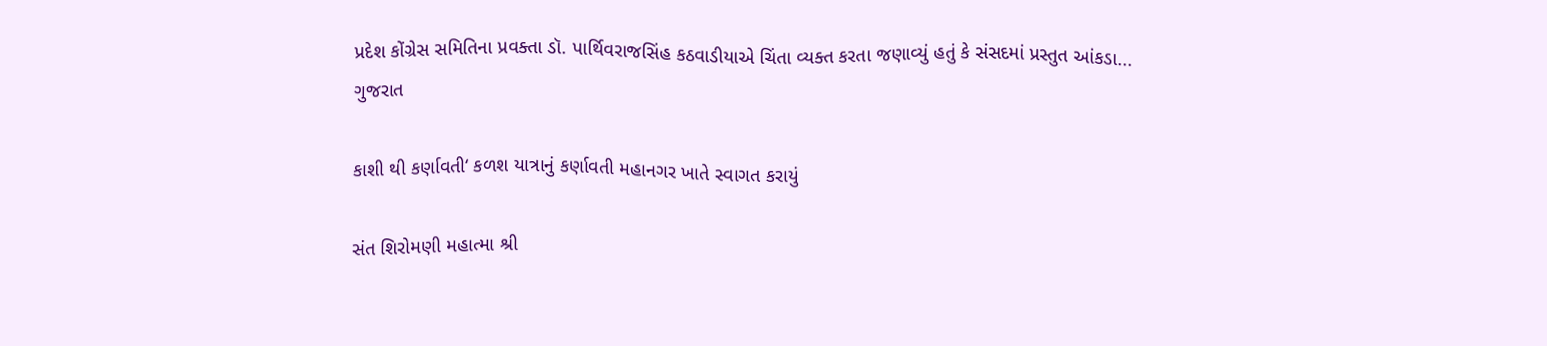પ્રદેશ કોંગ્રેસ સમિતિના પ્રવક્તા ડૉ. પાર્થિવરાજસિંહ કઠવાડીયાએ ચિંતા વ્યક્ત કરતા જણાવ્યું હતું કે સંસદમાં પ્રસ્તુત આંકડા...
ગુજરાત

કાશી થી કર્ણાવતી‘ કળશ યાત્રાનું કર્ણાવતી મહાનગર ખાતે સ્વાગત કરાયું

સંત શિરોમણી મહાત્મા શ્રી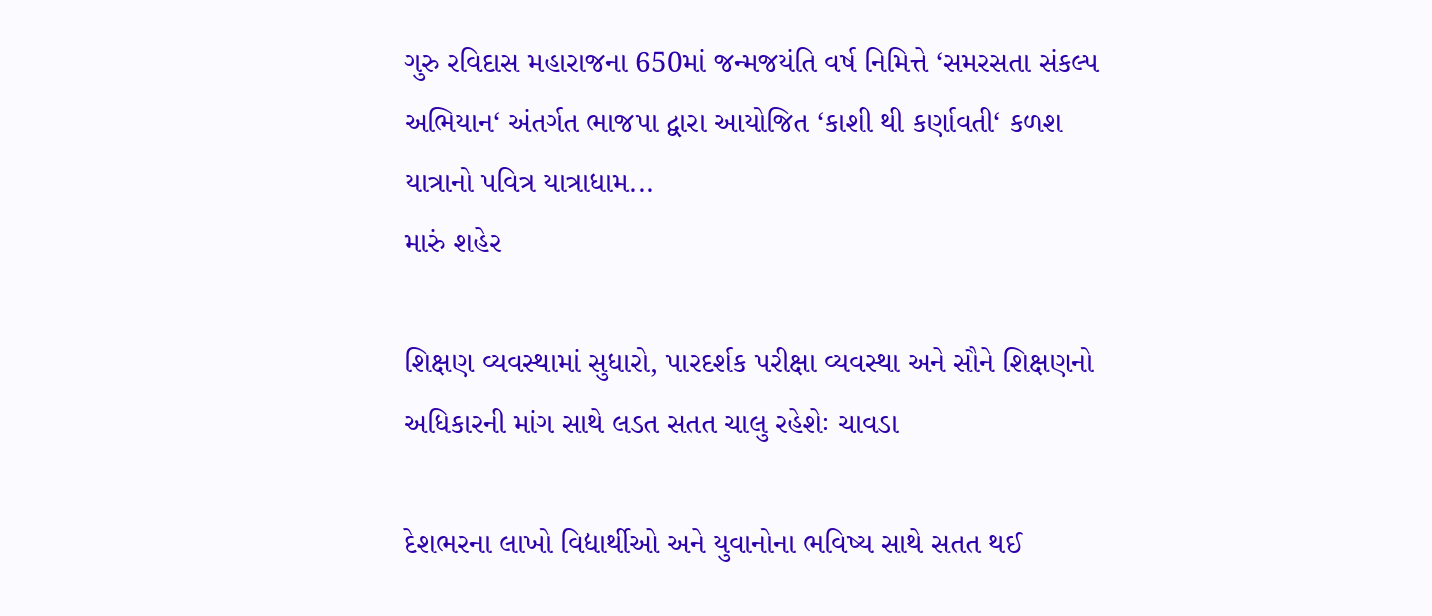ગુરુ રવિદાસ મહારાજના 650માં જન્મજયંતિ વર્ષ નિમિત્તે ‘સમરસતા સંકલ્પ અભિયાન‘ અંતર્ગત ભાજપા દ્વારા આયોજિત ‘કાશી થી કર્ણાવતી‘ કળશ યાત્રાનો પવિત્ર યાત્રાધામ...
મારું શહેર

શિક્ષણ વ્યવસ્થામાં સુધારો, પારદર્શક પરીક્ષા વ્યવસ્થા અને સૌને શિક્ષણનો અધિકારની માંગ સાથે લડત સતત ચાલુ રહેશેઃ ચાવડા

દેશભરના લાખો વિદ્યાર્થીઓ અને યુવાનોના ભવિષ્ય સાથે સતત થઈ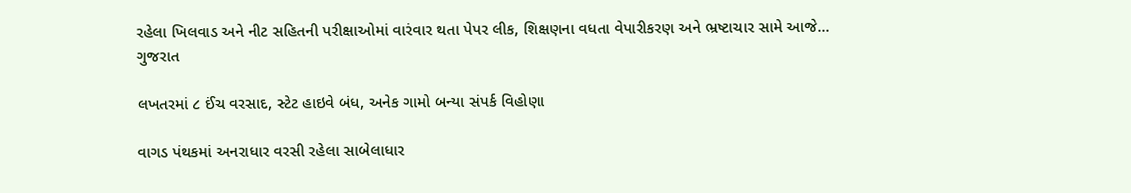રહેલા ખિલવાડ અને નીટ સહિતની પરીક્ષાઓમાં વારંવાર થતા પેપર લીક, શિક્ષણના વધતા વેપારીકરણ અને ભ્રષ્ટાચાર સામે આજે...
ગુજરાત

લખતરમાં ૮ ઈંચ વરસાદ, સ્ટેટ હાઇવે બંધ, અનેક ગામો બન્યા સંપર્ક વિહોણા

વાગડ પંથકમાં અનરાધાર વરસી રહેલા સાબેલાધાર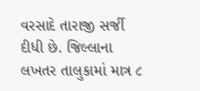વરસાદે તારાજી સર્જી દીધી છે. જિલ્લાના લખતર તાલુકામાં માત્ર ૮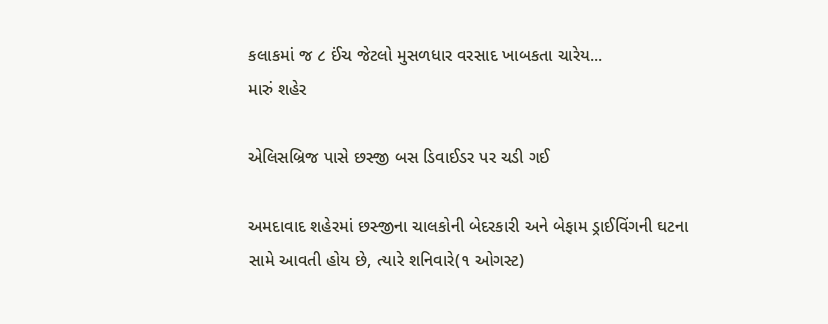કલાકમાં જ ૮ ઈંચ જેટલો મુસળધાર વરસાદ ખાબકતા ચારેય...
મારું શહેર

એલિસબ્રિજ પાસે છસ્જી બસ ડિવાઈડર પર ચડી ગઈ

અમદાવાદ શહેરમાં છસ્જીના ચાલકોની બેદરકારી અને બેફામ ડ્રાઈવિંગની ઘટના સામે આવતી હોય છે, ત્યારે શનિવારે(૧ ઓગસ્ટ)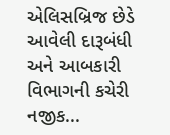એલિસબ્રિજ છેડે આવેલી દારૂબંધી અને આબકારી વિભાગની કચેરી નજીક...